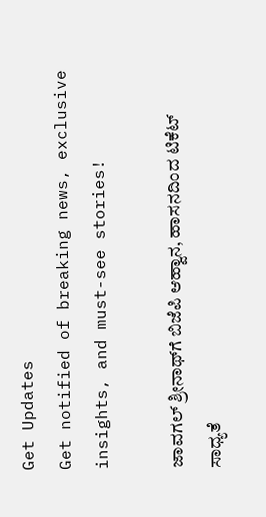Get Updates
Get notified of breaking news, exclusive insights, and must-see stories!

ಜಾವಗಲ್ ಶ್ರೀನಾಥ್‌ಗೆ ಬಿಜೆಪಿ ಆಹ್ವಾನ, ಹಾಸನದಿಂದ ಟಿಕೆಟ್ ಸಾಧ್ಯತೆ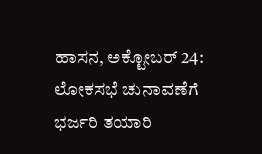ಹಾಸನ, ಅಕ್ಟೋಬರ್‌ 24: ಲೋಕಸಭೆ ಚುನಾವಣೆಗೆ ಭರ್ಜರಿ ತಯಾರಿ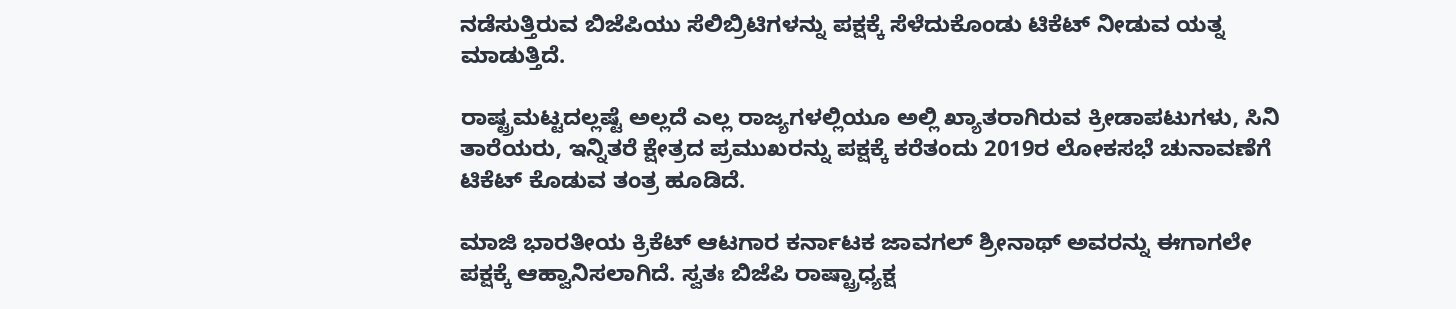ನಡೆಸುತ್ತಿರುವ ಬಿಜೆಪಿಯು ಸೆಲಿಬ್ರಿಟಿಗಳನ್ನು ಪಕ್ಷಕ್ಕೆ ಸೆಳೆದುಕೊಂಡು ಟಿಕೆಟ್‌ ನೀಡುವ ಯತ್ನ ಮಾಡುತ್ತಿದೆ.

ರಾಷ್ಟ್ರಮಟ್ಟದಲ್ಲಷ್ಟೆ ಅಲ್ಲದೆ ಎಲ್ಲ ರಾಜ್ಯಗಳಲ್ಲಿಯೂ ಅಲ್ಲಿ ಖ್ಯಾತರಾಗಿರುವ ಕ್ರೀಡಾಪಟುಗಳು, ಸಿನಿ ತಾರೆಯರು, ಇನ್ನಿತರೆ ಕ್ಷೇತ್ರದ ಪ್ರಮುಖರನ್ನು ಪಕ್ಷಕ್ಕೆ ಕರೆತಂದು 2019ರ ಲೋಕಸಭೆ ಚುನಾವಣೆಗೆ ಟಿಕೆಟ್‌ ಕೊಡುವ ತಂತ್ರ ಹೂಡಿದೆ.

ಮಾಜಿ ಭಾರತೀಯ ಕ್ರಿಕೆಟ್‌ ಆಟಗಾರ ಕರ್ನಾಟಕ ಜಾವಗಲ್ ಶ್ರೀನಾಥ್ ಅವರನ್ನು ಈಗಾಗಲೇ ಪಕ್ಷಕ್ಕೆ ಆಹ್ವಾನಿಸಲಾಗಿದೆ. ಸ್ವತಃ ಬಿಜೆಪಿ ರಾಷ್ಟ್ರಾಧ್ಯಕ್ಷ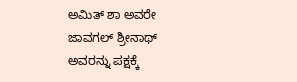ಅಮಿತ್ ಶಾ ಅವರೇ ಜಾವಗಲ್ ಶ್ರೀನಾಥ್ ಅವರನ್ನು ಪಕ್ಷಕ್ಕೆ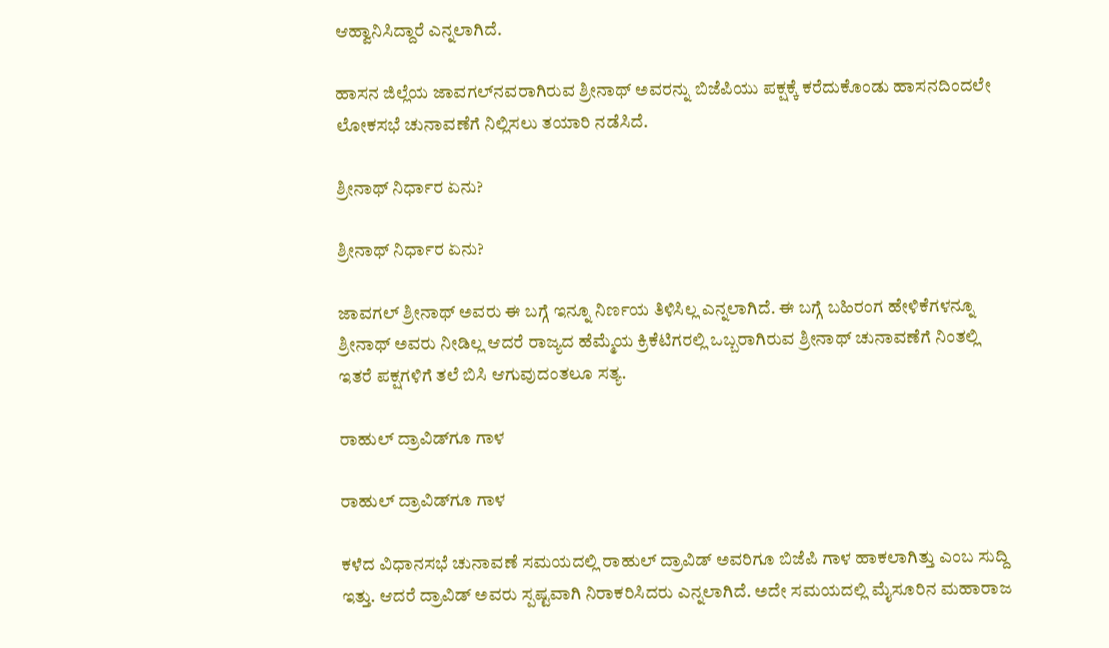ಆಹ್ವಾನಿಸಿದ್ದಾರೆ ಎನ್ನಲಾಗಿದೆ.

ಹಾಸನ ಜಿಲ್ಲೆಯ ಜಾವಗಲ್‌ನವರಾಗಿರುವ ಶ್ರೀನಾಥ್ ಅವರನ್ನು ಬಿಜೆಪಿಯು ಪಕ್ಷಕ್ಕೆ ಕರೆದುಕೊಂಡು ಹಾಸನದಿಂದಲೇ ಲೋಕಸಭೆ ಚುನಾವಣೆಗೆ ನಿಲ್ಲಿಸಲು ತಯಾರಿ ನಡೆಸಿದೆ.

ಶ್ರೀನಾಥ್ ನಿರ್ಧಾರ ಏನು?

ಶ್ರೀನಾಥ್ ನಿರ್ಧಾರ ಏನು?

ಜಾವಗಲ್ ಶ್ರೀನಾಥ್ ಅವರು ಈ ಬಗ್ಗೆ ಇನ್ನೂ ನಿರ್ಣಯ ತಿಳಿಸಿಲ್ಲ ಎನ್ನಲಾಗಿದೆ. ಈ ಬಗ್ಗೆ ಬಹಿರಂಗ ಹೇಳಿಕೆಗಳನ್ನೂ ಶ್ರೀನಾಥ್ ಅವರು ನೀಡಿಲ್ಲ ಆದರೆ ರಾಜ್ಯದ ಹೆಮ್ಮೆಯ ಕ್ರಿಕೆಟಿಗರಲ್ಲಿ ಒಬ್ಬರಾಗಿರುವ ಶ್ರೀನಾಥ್‌ ಚುನಾವಣೆಗೆ ನಿಂತಲ್ಲಿ ಇತರೆ ಪಕ್ಷಗಳಿಗೆ ತಲೆ ಬಿಸಿ ಆಗುವುದಂತಲೂ ಸತ್ಯ.

ರಾಹುಲ್‌ ದ್ರಾವಿಡ್‌ಗೂ ಗಾಳ

ರಾಹುಲ್‌ ದ್ರಾವಿಡ್‌ಗೂ ಗಾಳ

ಕಳೆದ ವಿಧಾನಸಭೆ ಚುನಾವಣೆ ಸಮಯದಲ್ಲಿ ರಾಹುಲ್ ದ್ರಾವಿಡ್ ಅವರಿಗೂ ಬಿಜೆಪಿ ಗಾಳ ಹಾಕಲಾಗಿತ್ತು ಎಂಬ ಸುದ್ದಿ ಇತ್ತು. ಆದರೆ ದ್ರಾವಿಡ್ ಅವರು ಸ್ಪಷ್ಟವಾಗಿ ನಿರಾಕರಿಸಿದರು ಎನ್ನಲಾಗಿದೆ. ಅದೇ ಸಮಯದಲ್ಲಿ ಮೈಸೂರಿನ ಮಹಾರಾಜ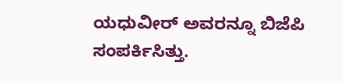ಯಧುವೀರ್‌ ಅವರನ್ನೂ ಬಿಜೆಪಿ ಸಂಪರ್ಕಿಸಿತ್ತು.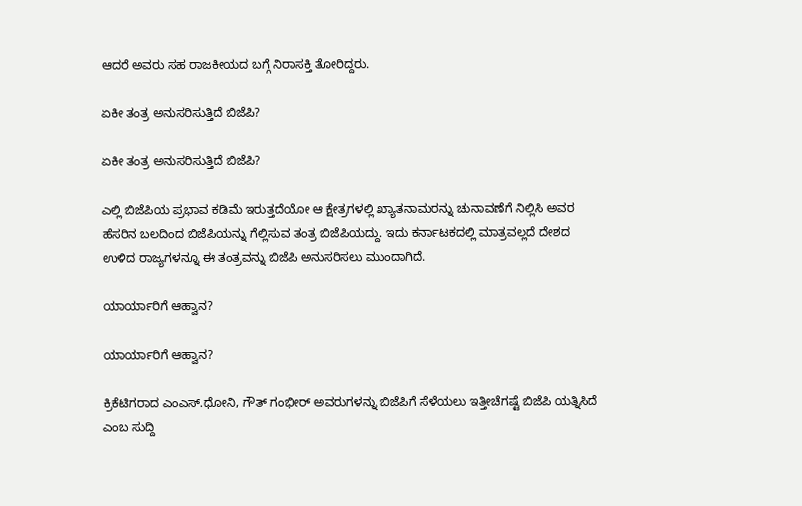ಆದರೆ ಅವರು ಸಹ ರಾಜಕೀಯದ ಬಗ್ಗೆ ನಿರಾಸಕ್ತಿ ತೋರಿದ್ದರು.

ಏಕೀ ತಂತ್ರ ಅನುಸರಿಸುತ್ತಿದೆ ಬಿಜೆಪಿ?

ಏಕೀ ತಂತ್ರ ಅನುಸರಿಸುತ್ತಿದೆ ಬಿಜೆಪಿ?

ಎಲ್ಲಿ ಬಿಜೆಪಿಯ ಪ್ರಭಾವ ಕಡಿಮೆ ಇರುತ್ತದೆಯೋ ಆ ಕ್ಷೇತ್ರಗಳಲ್ಲಿ ಖ್ಯಾತನಾಮರನ್ನು ಚುನಾವಣೆಗೆ ನಿಲ್ಲಿಸಿ ಅವರ ಹೆಸರಿನ ಬಲದಿಂದ ಬಿಜೆಪಿಯನ್ನು ಗೆಲ್ಲಿಸುವ ತಂತ್ರ ಬಿಜೆಪಿಯದ್ದು. ಇದು ಕರ್ನಾಟಕದಲ್ಲಿ ಮಾತ್ರವಲ್ಲದೆ ದೇಶದ ಉಳಿದ ರಾಜ್ಯಗಳನ್ನೂ ಈ ತಂತ್ರವನ್ನು ಬಿಜೆಪಿ ಅನುಸರಿಸಲು ಮುಂದಾಗಿದೆ.

ಯಾರ್ಯಾರಿಗೆ ಆಹ್ವಾನ?

ಯಾರ್ಯಾರಿಗೆ ಆಹ್ವಾನ?

ಕ್ರಿಕೆಟಿಗರಾದ ಎಂಎಸ್.ಧೋನಿ, ಗೌತ್‌ ಗಂಭೀರ್‌ ಅವರುಗಳನ್ನು ಬಿಜೆಪಿಗೆ ಸೆಳೆಯಲು ಇತ್ತೀಚೆಗಷ್ಟೆ ಬಿಜೆಪಿ ಯತ್ನಿಸಿದೆ ಎಂಬ ಸುದ್ದಿ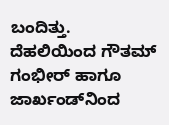ಬಂದಿತ್ತು. ದೆಹಲಿಯಿಂದ ಗೌತಮ್‌ ಗಂಭೀರ್ ಹಾಗೂ ಜಾರ್ಖಂಡ್‌ನಿಂದ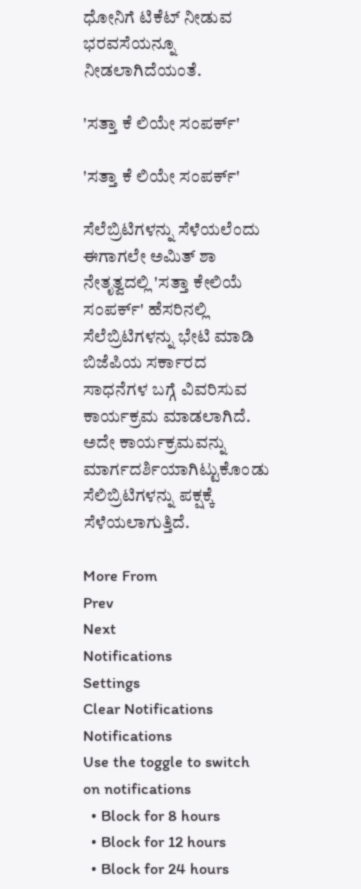ಧೋನಿಗೆ ಟಿಕೆಟ್ ನೀಡುವ ಭರವಸೆಯನ್ನೂ ನೀಡಲಾಗಿದೆಯಂತೆ.

'ಸತ್ತಾ ಕೆ ಲಿಯೇ ಸಂಪರ್ಕ್‌'

'ಸತ್ತಾ ಕೆ ಲಿಯೇ ಸಂಪರ್ಕ್‌'

ಸೆಲೆಬ್ರಿಟಿಗಳನ್ನು ಸೆಳೆಯಲೆಂದು ಈಗಾಗಲೇ ಅಮಿತ್ ಶಾ ನೇತೃತ್ವದಲ್ಲಿ 'ಸತ್ತಾ ಕೇಲಿಯೆ ಸಂಪರ್ಕ್‌' ಹೆಸರಿನಲ್ಲಿ ಸೆಲೆಬ್ರಿಟಿಗಳನ್ನು ಭೇಟಿ ಮಾಡಿ ಬಿಜೆಪಿಯ ಸರ್ಕಾರದ ಸಾಧನೆಗಳ ಬಗ್ಗೆ ವಿವರಿಸುವ ಕಾರ್ಯಕ್ರಮ ಮಾಡಲಾಗಿದೆ. ಅದೇ ಕಾರ್ಯಕ್ರಮವನ್ನು ಮಾರ್ಗದರ್ಶಿಯಾಗಿಟ್ಟುಕೊಂಡು ಸೆಲಿಬ್ರಿಟಿಗಳನ್ನು ಪಕ್ಷಕ್ಕೆ ಸೆಳೆಯಲಾಗುತ್ತಿದೆ.

More From
Prev
Next
Notifications
Settings
Clear Notifications
Notifications
Use the toggle to switch on notifications
  • Block for 8 hours
  • Block for 12 hours
  • Block for 24 hours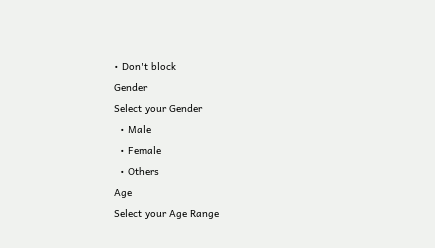• Don't block
Gender
Select your Gender
  • Male
  • Female
  • Others
Age
Select your Age Range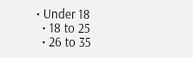• Under 18
  • 18 to 25
  • 26 to 35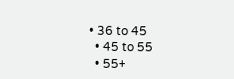• 36 to 45
  • 45 to 55
  • 55+